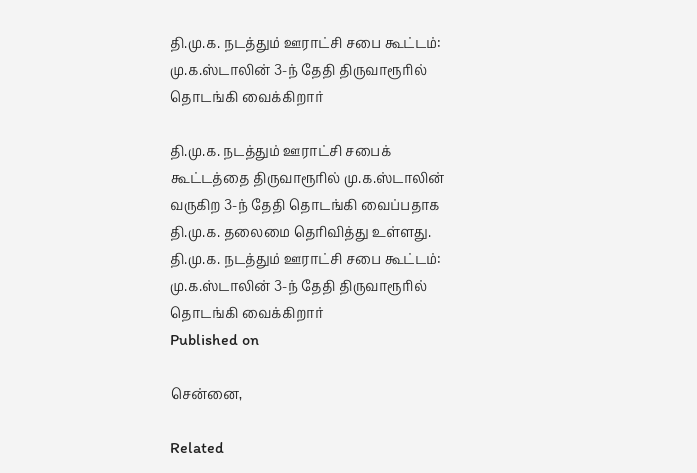தி.மு.க. நடத்தும் ஊராட்சி சபை கூட்டம்: மு.க.ஸ்டாலின் 3-ந் தேதி திருவாரூரில் தொடங்கி வைக்கிறார்

தி.மு.க. நடத்தும் ஊராட்சி சபைக் கூட்டத்தை திருவாரூரில் மு.க.ஸ்டாலின் வருகிற 3-ந் தேதி தொடங்கி வைப்பதாக தி.மு.க. தலைமை தெரிவித்து உள்ளது.
தி.மு.க. நடத்தும் ஊராட்சி சபை கூட்டம்: மு.க.ஸ்டாலின் 3-ந் தேதி திருவாரூரில் தொடங்கி வைக்கிறார்
Published on

சென்னை,

Related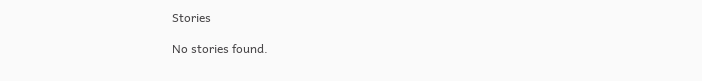Stories

No stories found.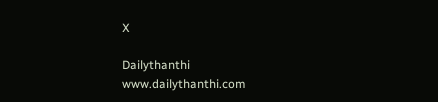X

Dailythanthi
www.dailythanthi.com